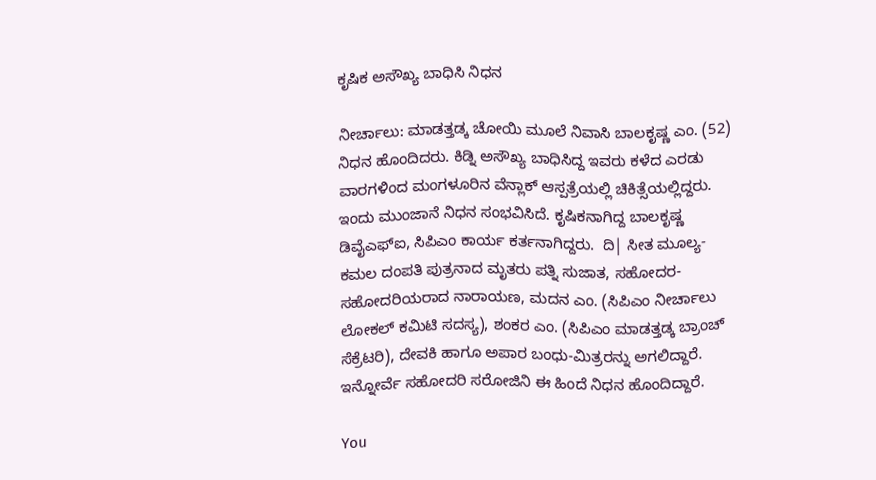ಕೃಷಿಕ ಅಸೌಖ್ಯ ಬಾಧಿಸಿ ನಿಧನ

ನೀರ್ಚಾಲು: ಮಾಡತ್ತಡ್ಕ ಚೋಯಿ ಮೂಲೆ ನಿವಾಸಿ ಬಾಲಕೃಷ್ಣ ಎಂ. (52) ನಿಧನ ಹೊಂದಿದರು. ಕಿಡ್ನಿ ಅಸೌಖ್ಯ ಬಾಧಿಸಿದ್ದ ಇವರು ಕಳೆದ ಎರಡು ವಾರಗಳಿಂದ ಮಂಗಳೂರಿನ ವೆನ್ಲಾಕ್ ಆಸ್ಪತ್ರೆಯಲ್ಲಿ ಚಿಕಿತ್ಸೆಯಲ್ಲಿದ್ದರು. ಇಂದು ಮುಂಜಾನೆ ನಿಧನ ಸಂಭವಿಸಿದೆ. ಕೃಷಿಕನಾಗಿದ್ದ ಬಾಲಕೃಷ್ಣ ಡಿವೈಎಫ್‌ಐ, ಸಿಪಿಎಂ ಕಾರ್ಯ ಕರ್ತನಾಗಿದ್ದರು.  ದಿ| ಸೀತ ಮೂಲ್ಯ- ಕಮಲ ದಂಪತಿ ಪುತ್ರನಾದ ಮೃತರು ಪತ್ನಿ ಸುಜಾತ, ಸಹೋದರ- ಸಹೋದರಿಯರಾದ ನಾರಾಯಣ, ಮದನ ಎಂ. (ಸಿಪಿಎಂ ನೀರ್ಚಾಲು ಲೋಕಲ್ ಕಮಿಟಿ ಸದಸ್ಯ), ಶಂಕರ ಎಂ. (ಸಿಪಿಎಂ ಮಾಡತ್ತಡ್ಕ ಬ್ರಾಂಚ್ ಸೆಕ್ರೆಟರಿ), ದೇವಕಿ ಹಾಗೂ ಅಪಾರ ಬಂಧು-ಮಿತ್ರರನ್ನು ಅಗಲಿದ್ದಾರೆ. ಇನ್ನೋರ್ವೆ ಸಹೋದರಿ ಸರೋಜಿನಿ ಈ ಹಿಂದೆ ನಿಧನ ಹೊಂದಿದ್ದಾರೆ.

You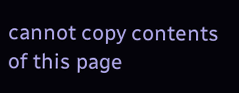cannot copy contents of this page